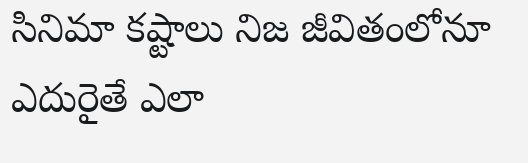సినిమా కష్టాలు నిజ జీవితంలోనూ ఎదురైతే ఎలా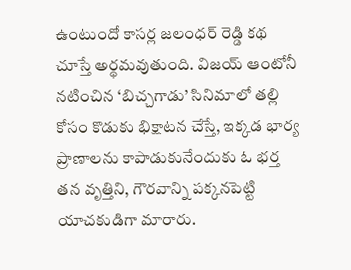ఉంటుందో కాసర్ల జలంధర్ రెడ్డి కథ చూస్తే అర్థమవుతుంది. విజయ్ ఆంటోనీ నటించిన ‘బిచ్చగాడు’ సినిమాలో తల్లి కోసం కొడుకు భిక్షాటన చేస్తే, ఇక్కడ భార్య ప్రాణాలను కాపాడుకునేందుకు ఓ భర్త తన వృత్తిని, గౌరవాన్ని పక్కనపెట్టి యాచకుడిగా మారారు.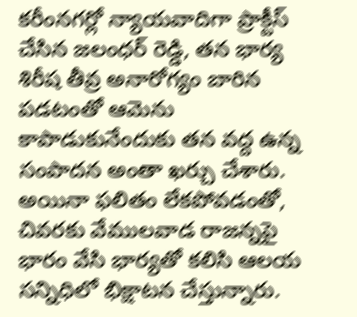కరీంనగర్లో న్యాయవాదిగా ప్రాక్టీస్ చేసిన జలంధర్ రెడ్డి, తన భార్య శిరీష తీవ్ర అనారోగ్యం బారిన పడటంతో ఆమెను కాపాడుకునేందుకు తన వద్ద ఉన్న సంపాదన అంతా ఖర్చు చేశారు. అయినా ఫలితం లేకపోవడంతో, చివరకు వేములవాడ రాజన్నపై భారం వేసి భార్యతో కలిసి ఆలయ సన్నిధిలో భిక్షాటన చేస్తున్నారు.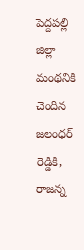పెద్దపల్లి జిల్లా మంథనికి చెందిన జలంధర్ రెడ్డికి, రాజన్న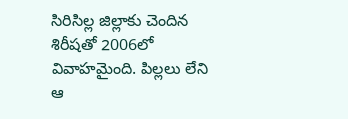సిరిసిల్ల జిల్లాకు చెందిన శిరీషతో 2006లో వివాహమైంది. పిల్లలు లేని ఆ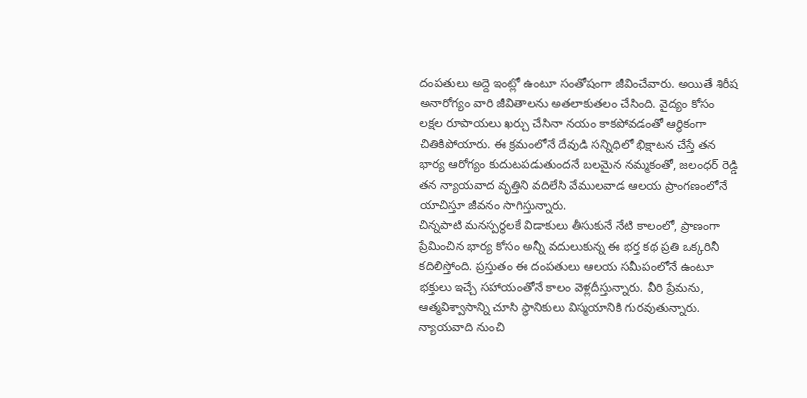దంపతులు అద్దె ఇంట్లో ఉంటూ సంతోషంగా జీవించేవారు. అయితే శిరీష అనారోగ్యం వారి జీవితాలను అతలాకుతలం చేసింది. వైద్యం కోసం లక్షల రూపాయలు ఖర్చు చేసినా నయం కాకపోవడంతో ఆర్థికంగా చితికిపోయారు. ఈ క్రమంలోనే దేవుడి సన్నిధిలో భిక్షాటన చేస్తే తన భార్య ఆరోగ్యం కుదుటపడుతుందనే బలమైన నమ్మకంతో, జలంధర్ రెడ్డి తన న్యాయవాద వృత్తిని వదిలేసి వేములవాడ ఆలయ ప్రాంగణంలోనే యాచిస్తూ జీవనం సాగిస్తున్నారు.
చిన్నపాటి మనస్పర్థలకే విడాకులు తీసుకునే నేటి కాలంలో, ప్రాణంగా ప్రేమించిన భార్య కోసం అన్నీ వదులుకున్న ఈ భర్త కథ ప్రతి ఒక్కరినీ కదిలిస్తోంది. ప్రస్తుతం ఈ దంపతులు ఆలయ సమీపంలోనే ఉంటూ భక్తులు ఇచ్చే సహాయంతోనే కాలం వెళ్లదీస్తున్నారు. వీరి ప్రేమను, ఆత్మవిశ్వాసాన్ని చూసి స్థానికులు విస్మయానికి గురవుతున్నారు. న్యాయవాది నుంచి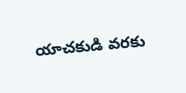యాచకుడి వరకు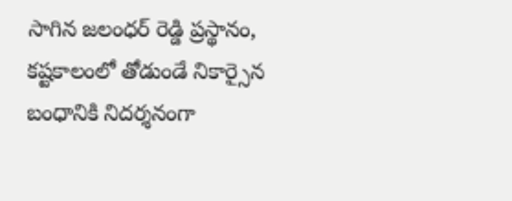సాగిన జలంధర్ రెడ్డి ప్రస్థానం, కష్టకాలంలో తోడుండే నికార్సైన బంధానికి నిదర్శనంగా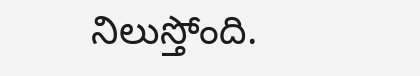నిలుస్తోంది.